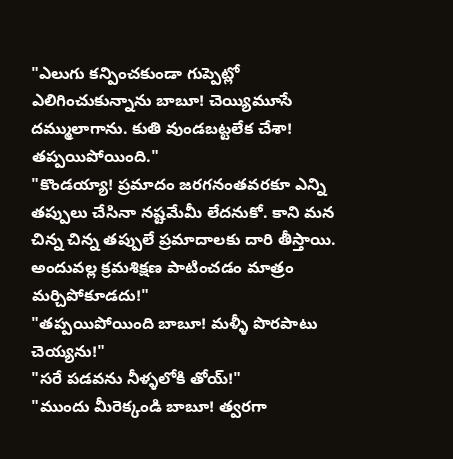"ఎలుగు కన్పించకుండా గుప్పెట్లో ఎలిగించుకున్నాను బాబూ! చెయ్యిమూసే దమ్ములాగాను. కుతి వుండబట్టలేక చేశా! తప్పయిపోయింది."
"కొండయ్యా! ప్రమాదం జరగనంతవరకూ ఎన్ని తప్పులు చేసినా నష్టమేమీ లేదనుకో. కాని మన చిన్న చిన్న తప్పులే ప్రమాదాలకు దారి తీస్తాయి. అందువల్ల క్రమశిక్షణ పాటించడం మాత్రం మర్చిపోకూడదు!"
"తప్పయిపోయింది బాబూ! మళ్ళీ పొరపాటు చెయ్యను!"
"సరే పడవను నీళ్ళలోకి తోయ్!"
"ముందు మీరెక్కండి బాబూ! త్వరగా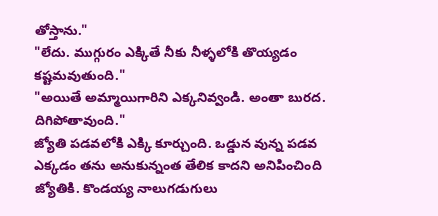తోస్తాను."
"లేదు. ముగ్గురం ఎక్కితే నీకు నీళ్ళలోకి తొయ్యడం కష్టమవుతుంది."
"అయితే అమ్మాయిగారిని ఎక్కనివ్వండి. అంతా బురద. దిగిపోతావుంది."
జ్యోతి పడవలోకి ఎక్కి కూర్చుంది. ఒడ్డున వున్న పడవ ఎక్కడం తను అనుకున్నంత తేలిక కాదని అనిపించింది జ్యోతికి. కొండయ్య నాలుగడుగులు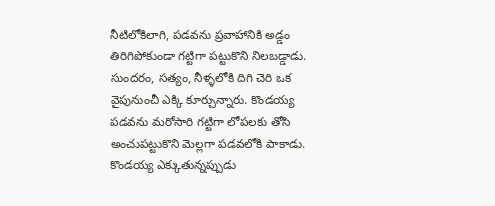నీటిలోకిలాగి, పడవను ప్రవాహానికి అడ్డం తిరిగిపోకుండా గట్టిగా పట్టుకొని నిలబడ్డాడు. సుందరం, సత్యం, నీళ్ళలోకి దిగి చెరి ఒక వైపునుంచీ ఎక్కి కూర్చున్నారు. కొండయ్య పడవను మరోసారి గట్టిగా లోపలకు తోసి అంచుపట్టుకొని మెల్లగా పడవలోకి పాకాడు. కొండయ్య ఎక్కుతున్నప్పుడు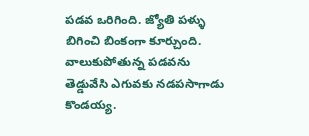పడవ ఒరిగింది. జ్యోతి పళ్ళు బిగించి బింకంగా కూర్చుంది. వాలుకుపోతున్న పడవను తెడ్డువేసి ఎగువకు నడపసాగాడు కొండయ్య.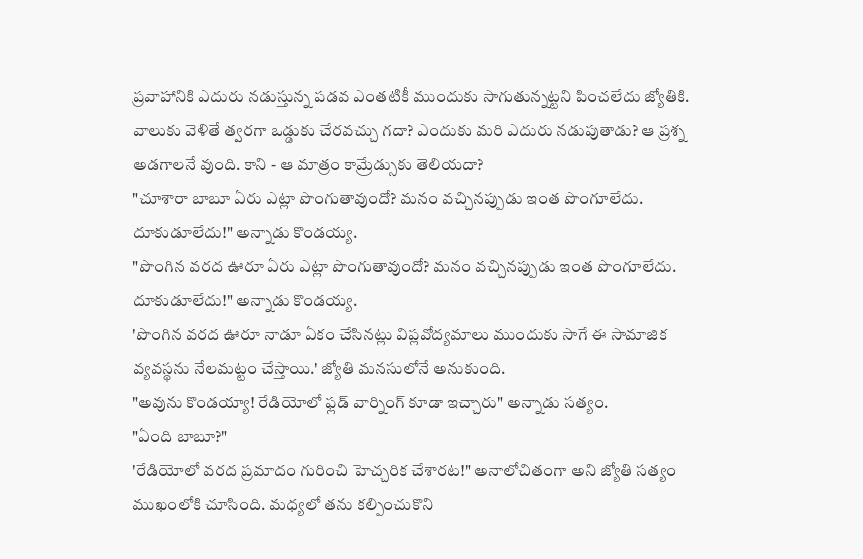ప్రవాహానికి ఎదురు నడుస్తున్న పడవ ఎంతటికీ ముందుకు సాగుతున్నట్టని పించలేదు జ్యోతికి. వాలుకు వెళితే త్వరగా ఒడ్డుకు చేరవచ్చు గదా? ఎందుకు మరి ఎదురు నడుపుతాడు? ఆ ప్రశ్న అడగాలనే వుంది. కాని - ఆ మాత్రం కామ్రేడ్సుకు తెలియదా?
"చూశారా బాబూ ఏరు ఎట్లా పొంగుతావుందో? మనం వచ్చినప్పుడు ఇంత పొంగూలేదు. దూకుడూలేదు!" అన్నాడు కొండయ్య.
"పొంగిన వరద ఊరూ ఏరు ఎట్లా పొంగుతావుందో? మనం వచ్చినప్పుడు ఇంత పొంగూలేదు. దూకుడూలేదు!" అన్నాడు కొండయ్య.
'పొంగిన వరద ఊరూ నాడూ ఏకం చేసినట్లు విప్లవోద్యమాలు ముందుకు సాగే ఈ సామాజిక వ్యవస్థను నేలమట్టం చేస్తాయి.' జ్యోతి మనసులోనే అనుకుంది.
"అవును కొండయ్యా! రేడియోలో ఫ్లడ్ వార్నింగ్ కూడా ఇచ్చారు" అన్నాడు సత్యం.
"ఏంది బాబూ?"
'రేడియోలో వరద ప్రమాదం గురించి హెచ్చరిక చేశారట!" అనాలోచితంగా అని జ్యోతి సత్యం ముఖంలోకి చూసింది. మధ్యలో తను కల్పించుకొని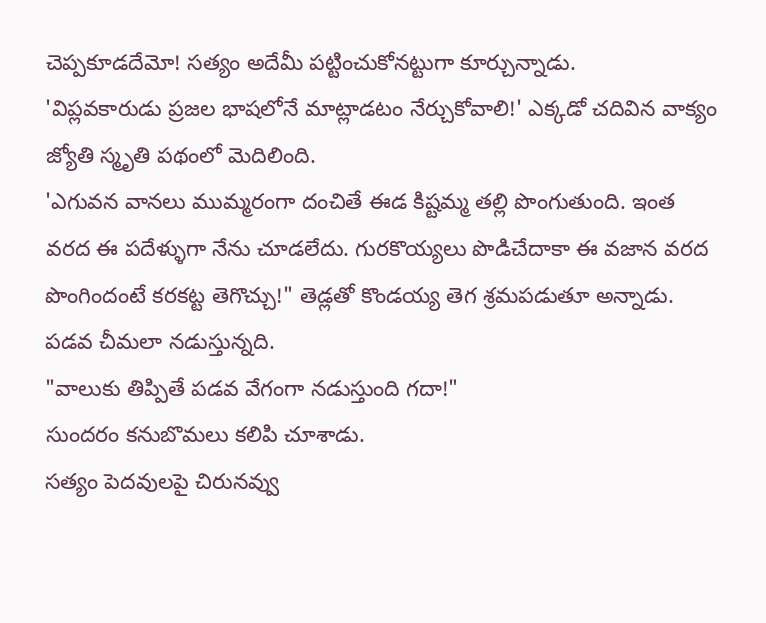చెప్పకూడదేమో! సత్యం అదేమీ పట్టించుకోనట్టుగా కూర్చున్నాడు.
'విప్లవకారుడు ప్రజల భాషలోనే మాట్లాడటం నేర్చుకోవాలి!' ఎక్కడో చదివిన వాక్యం జ్యోతి స్మృతి పథంలో మెదిలింది.
'ఎగువన వానలు ముమ్మరంగా దంచితే ఈడ కిష్టమ్మ తల్లి పొంగుతుంది. ఇంత వరద ఈ పదేళ్ళుగా నేను చూడలేదు. గురకొయ్యలు పొడిచేదాకా ఈ వజాన వరద పొంగిందంటే కరకట్ట తెగొచ్చు!" తెడ్లతో కొండయ్య తెగ శ్రమపడుతూ అన్నాడు. పడవ చీమలా నడుస్తున్నది.
"వాలుకు తిప్పితే పడవ వేగంగా నడుస్తుంది గదా!"
సుందరం కనుబొమలు కలిపి చూశాడు.
సత్యం పెదవులపై చిరునవ్వు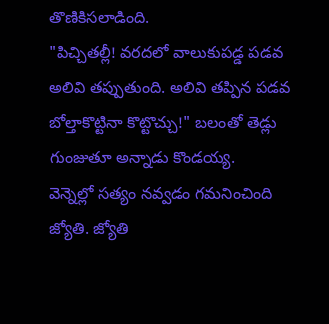తొణికిసలాడింది.
"పిచ్చితల్లీ! వరదలో వాలుకుపడ్డ పడవ అలివి తప్పుతుంది. అలివి తప్పిన పడవ బోల్తాకొట్టినా కొట్టొచ్చు!" బలంతో తెడ్లు గుంజుతూ అన్నాడు కొండయ్య.
వెన్నెల్లో సత్యం నవ్వడం గమనించింది జ్యోతి. జ్యోతి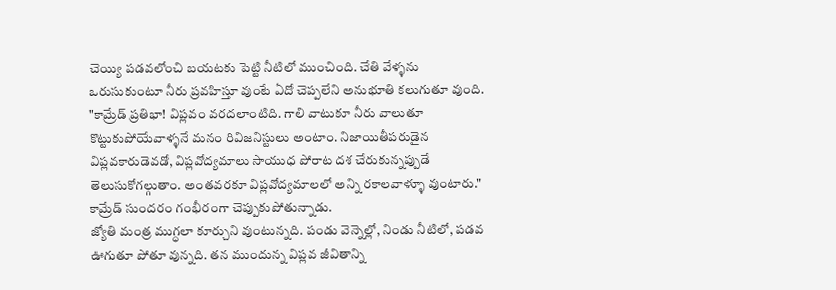చెయ్యి పడవలోంచి బయటకు పెట్టి నీటిలో ముంచింది. చేతి వేళ్ళను ఒరుసుకుంటూ నీరు ప్రవహిస్తూ వుంటే ఏదో చెప్పలేని అనుభూతి కలుగుతూ వుంది.
"కామ్రేడ్ ప్రతిభా! విప్లవం వరదలాంటిది. గాలి వాటుకూ నీరు వాలుతూ కొట్టుకుపోయేవాళ్ళనే మనం రివిజనిస్టులు అంటాం. నిజాయితీపరుడైన విప్లవకారుడెవడో, విప్లవోద్యమాలు సాయుధ పోరాట దశ చేరుకున్నప్పుడే తెలుసుకోగల్గుతాం. అంతవరకూ విప్లవోద్యమాలలో అన్ని రకాలవాళ్ళూ వుంటారు." కామ్రేడ్ సుందరం గంభీరంగా చెప్పుకుపోతున్నాడు.
జ్యోతి మంత్ర ముగ్ధలా కూర్చుని వుంటున్నది. పండు వెన్నెల్లో, నిండు నీటిలో, పడవ ఊగుతూ పోతూ వున్నది. తన ముందున్న విప్లవ జీవితాన్ని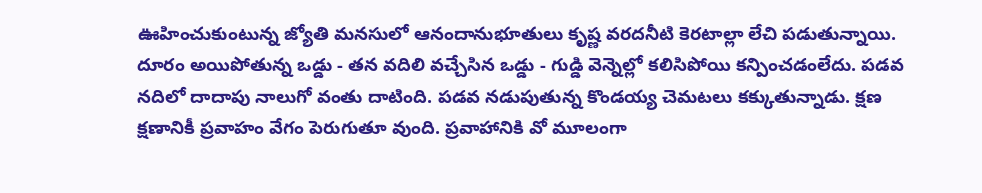ఊహించుకుంటున్న జ్యోతి మనసులో ఆనందానుభూతులు కృష్ణ వరదనీటి కెరటాల్లా లేచి పడుతున్నాయి.
దూరం అయిపోతున్న ఒడ్డు - తన వదిలి వచ్చేసిన ఒడ్డు - గుడ్డి వెన్నెల్లో కలిసిపోయి కన్పించడంలేదు. పడవ నదిలో దాదాపు నాలుగో వంతు దాటింది. పడవ నడుపుతున్న కొండయ్య చెమటలు కక్కుతున్నాడు. క్షణ క్షణానికీ ప్రవాహం వేగం పెరుగుతూ వుంది. ప్రవాహానికి వో మూలంగా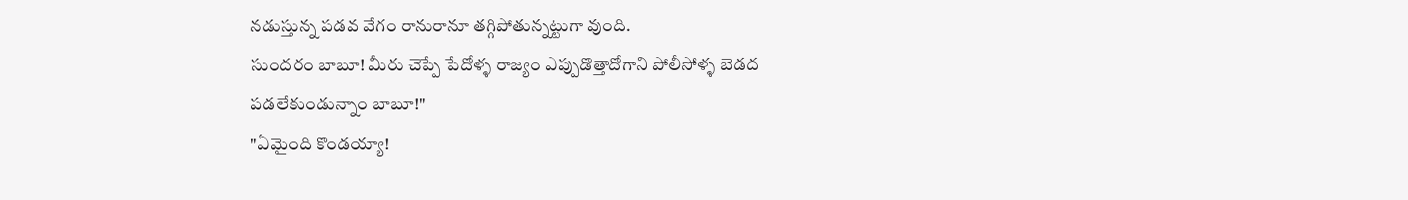నడుస్తున్న పడవ వేగం రానురానూ తగ్గిపోతున్నట్టుగా వుంది.
సుందరం బాబూ! మీరు చెప్పే పేదోళ్ళ రాజ్యం ఎప్పుడొత్తాదోగాని పోలీసోళ్ళ బెడద పడలేకుండున్నాం బాబూ!"
"ఏమైంది కొండయ్యా!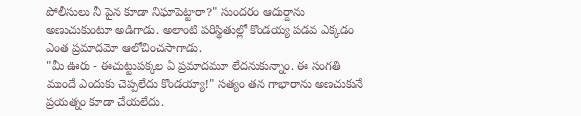పోలీసులు నీ పైన కూడా నిఘాపెట్టారా?" సుందరం ఆదుర్దాను అణుచుకుంటూ అడిగాడు. అలాంటి పరిస్థితుల్లో కొండయ్య పడవ ఎక్కడం ఎంత ప్రమాదమో ఆలోచించసాగాడు.
"మీ ఊరు - ఈచుట్టుపక్కల ఏ ప్రమాదమూ లేదనుకున్నాం. ఈ సంగతి ముందే ఎందుకు చెప్పలేదు కొండయ్యా!" సత్యం తన గాభారాను అణచుకునే ప్రయత్నం కూడా చేయలేదు.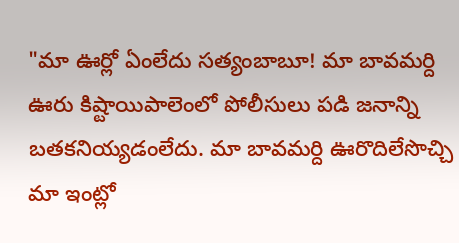"మా ఊర్లో ఏంలేదు సత్యంబాబూ! మా బావమర్ది ఊరు కిష్టాయిపాలెంలో పోలీసులు పడి జనాన్ని బతకనియ్యడంలేదు. మా బావమర్ది ఊరొదిలేసొచ్చి మా ఇంట్లో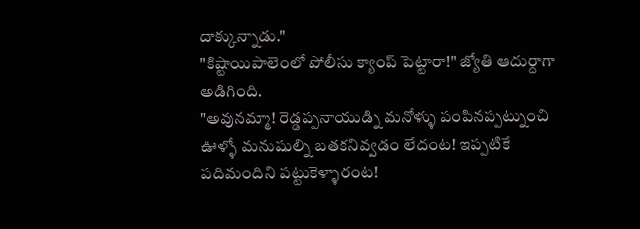దాక్కున్నాడు."
"కిష్టాయిపాలెంలో పోలీసు క్యాంప్ పెట్టారా!" జ్యోతి ఆదుర్దాగా అడిగింది.
"అవునమ్మా! రెడ్డప్పనాయుడ్ని మనోళ్ళు పంపినప్పట్నుంచి ఊళ్ళో మనుషుల్ని బతకనివ్వడం లేదంట! ఇప్పటికే పదిమందిని పట్టుకెళ్ళారంట!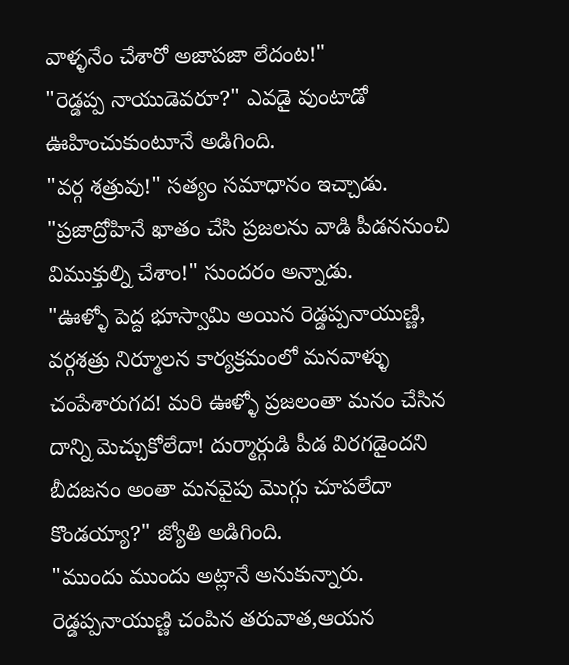వాళ్ళనేం చేశారో అజాపజా లేదంట!"
"రెడ్డప్ప నాయుడెవరూ?" ఎవడై వుంటాడో ఊహించుకుంటూనే అడిగింది.
"వర్గ శత్రువు!" సత్యం సమాధానం ఇచ్చాడు.
"ప్రజాద్రోహినే ఖాతం చేసి ప్రజలను వాడి పీడననుంచి విముక్తుల్ని చేశాం!" సుందరం అన్నాడు.
"ఊళ్ళో పెద్ద భూస్వామి అయిన రెడ్డప్పనాయుణ్ణి, వర్గశత్రు నిర్మూలన కార్యక్రమంలో మనవాళ్ళు చంపేశారుగద! మరి ఊళ్ళో ప్రజలంతా మనం చేసిన దాన్ని మెచ్చుకోలేదా! దుర్మార్గుడి పీడ విరగడైందని బీదజనం అంతా మనవైపు మొగ్గు చూపలేదా కొండయ్యా?" జ్యోతి అడిగింది.
"ముందు ముందు అట్లానే అనుకున్నారు. రెడ్డప్పనాయుణ్ణి చంపిన తరువాత,ఆయన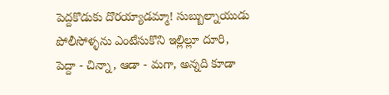పెద్దకొడుకు దొరయ్యాడమ్మా! సుబ్బుల్నాయుడు పోలీసోళ్ళను ఎంటేసుకొని ఇల్లిల్లూ దూరి, పెద్దా - చిన్నా, ఆడా - మగా, అన్నది కూడా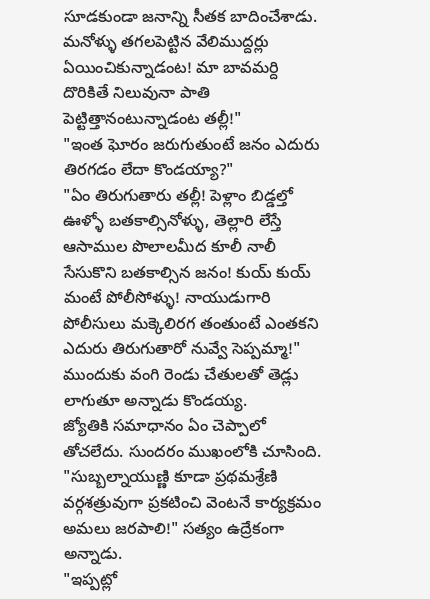సూడకుండా జనాన్ని సీతక బాదించేశాడు. మనోళ్ళు తగలపెట్టిన వేలిముద్దర్లు ఏయించికున్నాడంట! మా బావమర్ది దొరికితే నిలువునా పాతి పెట్టిత్తానంటున్నాడంట తల్లీ!"
"ఇంత ఘోరం జరుగుతుంటే జనం ఎదురు తిరగడం లేదా కొండయ్యా?"
"ఏం తిరుగుతారు తల్లీ! పెళ్లాం బిడ్డల్తో ఊళ్ళో బతకాల్సినోళ్ళు, తెల్లారి లేస్తే ఆసాముల పొలాలమీద కూలీ నాలీ సేసుకొని బతకాల్సిన జనం! కుయ్ కుయ్ మంటే పోలీసోళ్ళు! నాయుడుగారి పోలీసులు మక్కెలిరగ తంతుంటే ఎంతకని ఎదురు తిరుగుతారో నువ్వే సెప్పమ్మా!" ముందుకు వంగి రెండు చేతులతో తెడ్లు లాగుతూ అన్నాడు కొండయ్య.
జ్యోతికి సమాధానం ఏం చెప్పాలో తోచలేదు. సుందరం ముఖంలోకి చూసింది.
"సుబ్బల్నాయుణ్ణి కూడా ప్రథమశ్రేణి వర్గశత్రువుగా ప్రకటించి వెంటనే కార్యక్రమం అమలు జరపాలి!" సత్యం ఉద్రేకంగా అన్నాడు.
"ఇప్పట్లో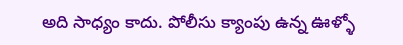అది సాధ్యం కాదు. పోలీసు క్యాంపు ఉన్న ఊళ్ళో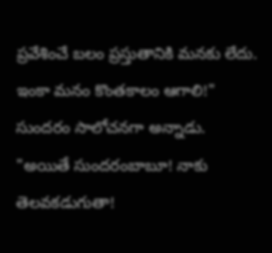ప్రవేశించే బలం ప్రస్తుతానికి మనకు లేదు. ఇంకా మనం కొంతకాలం ఆగాలి!" సుందరం సాలోచనగా అన్నాడు.
"అయితే సుందరంబాబూ! నాకు తెలవకడుగుతా!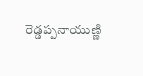రెడ్డప్పనాయుణ్ణి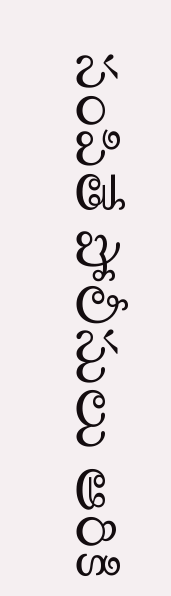సంపితే పోలీసులు ఆరికి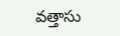వత్తాసు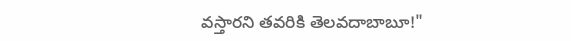వస్తారని తవరికి తెలవదాబాబూ!"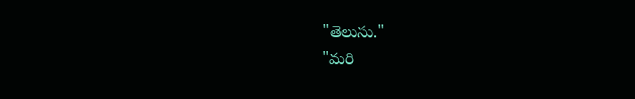"తెలుసు."
"మరి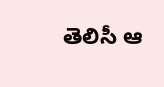తెలిసీ ఆ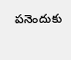పనెందుకు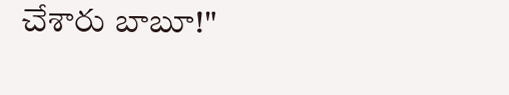చేశారు బాబూ!"